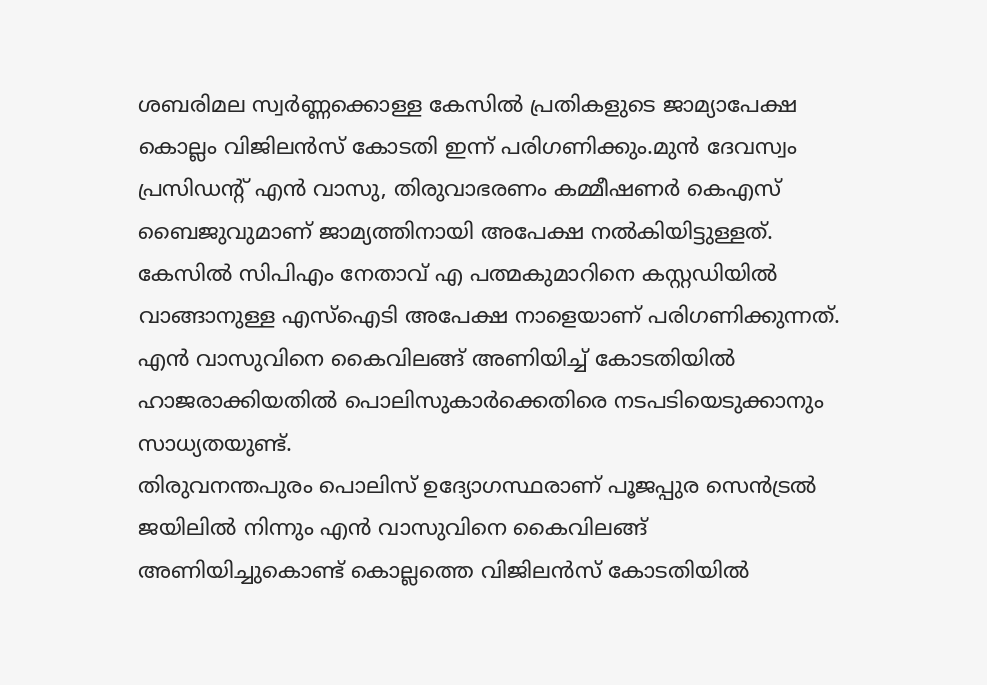ശബരിമല സ്വർണ്ണക്കൊള്ള കേസിൽ പ്രതികളുടെ ജാമ്യാപേക്ഷ കൊല്ലം വിജിലൻസ് കോടതി ഇന്ന് പരിഗണിക്കും.മുൻ ദേവസ്വം പ്രസിഡന്റ് എൻ വാസു, തിരുവാഭരണം കമ്മീഷണർ കെഎസ് ബൈജുവുമാണ് ജാമ്യത്തിനായി അപേക്ഷ നൽകിയിട്ടുള്ളത്. കേസിൽ സിപിഎം നേതാവ് എ പത്മകുമാറിനെ കസ്റ്റഡിയിൽ വാങ്ങാനുള്ള എസ്ഐടി അപേക്ഷ നാളെയാണ് പരിഗണിക്കുന്നത്. എൻ വാസുവിനെ കൈവിലങ്ങ് അണിയിച്ച് കോടതിയിൽ ഹാജരാക്കിയതിൽ പൊലിസുകാർക്കെതിരെ നടപടിയെടുക്കാനും സാധ്യതയുണ്ട്.
തിരുവനന്തപുരം പൊലിസ് ഉദ്യോഗസ്ഥരാണ് പൂജപ്പുര സെൻട്രൽ ജയിലിൽ നിന്നും എൻ വാസുവിനെ കൈവിലങ്ങ് അണിയിച്ചുകൊണ്ട് കൊല്ലത്തെ വിജിലൻസ് കോടതിയിൽ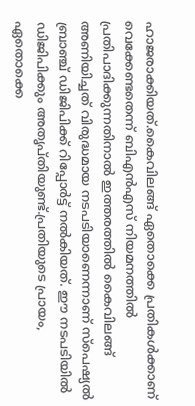ഹാജരാക്കിയത്.കൈവിലങ്ങ് ഏതൊക്കെ പ്രതികൾക്കാണ് വെക്കേണ്ടതെന്ന് ബിഎൻഎസ് നിയമനത്തിൽ പ്രതിപാദിക്കുന്നതിനാൽ ഇത്തരത്തിൽ കൈവിലങ്ങ് അണിയിച്ചത് വിരുദ്ധമായ നടപടിയാണെന്നാണ് സ്പെഷ്യൽ ബ്രാഞ്ച് ഡിജിപിക്ക് റിപ്പോർട്ട് നൽകിയത്. ഈ നടപടിയിൽ ഡിജിപിക്കും അതൃപ്തിയുണ്ട്.പ്രതിയുടെ പ്രായം, ഏതൊക്കെ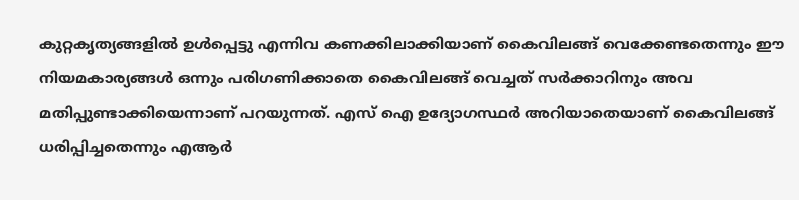കുറ്റകൃത്യങ്ങളിൽ ഉൾപ്പെട്ടു എന്നിവ കണക്കിലാക്കിയാണ് കൈവിലങ്ങ് വെക്കേണ്ടതെന്നും ഈ നിയമകാര്യങ്ങൾ ഒന്നും പരിഗണിക്കാതെ കൈവിലങ്ങ് വെച്ചത് സർക്കാറിനും അവ മതിപ്പുണ്ടാക്കിയെന്നാണ് പറയുന്നത്. എസ് ഐ ഉദ്യോഗസ്ഥർ അറിയാതെയാണ് കൈവിലങ്ങ് ധരിപ്പിച്ചതെന്നും എആർ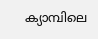ക്യാമ്പിലെ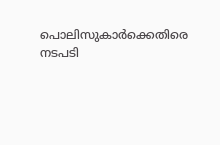പൊലിസുകാർക്കെതിരെ നടപടി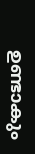ഉണ്ടാകും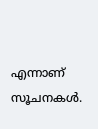എന്നാണ് സൂചനകൾ.